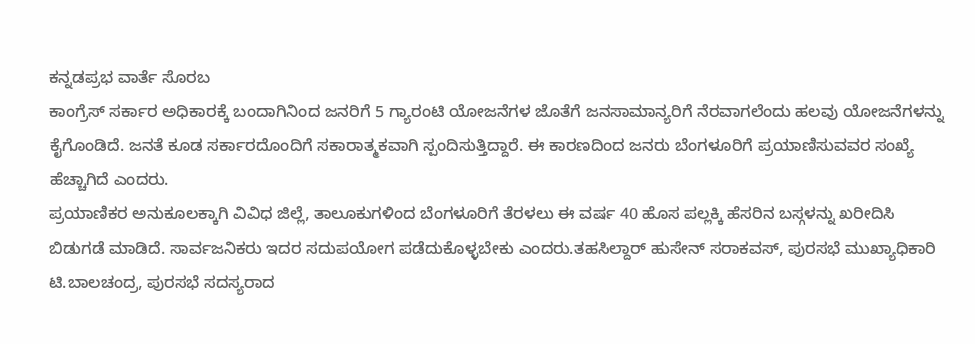ಕನ್ನಡಪ್ರಭ ವಾರ್ತೆ ಸೊರಬ
ಕಾಂಗ್ರೆಸ್ ಸರ್ಕಾರ ಅಧಿಕಾರಕ್ಕೆ ಬಂದಾಗಿನಿಂದ ಜನರಿಗೆ 5 ಗ್ಯಾರಂಟಿ ಯೋಜನೆಗಳ ಜೊತೆಗೆ ಜನಸಾಮಾನ್ಯರಿಗೆ ನೆರವಾಗಲೆಂದು ಹಲವು ಯೋಜನೆಗಳನ್ನು ಕೈಗೊಂಡಿದೆ. ಜನತೆ ಕೂಡ ಸರ್ಕಾರದೊಂದಿಗೆ ಸಕಾರಾತ್ಮಕವಾಗಿ ಸ್ಪಂದಿಸುತ್ತಿದ್ದಾರೆ. ಈ ಕಾರಣದಿಂದ ಜನರು ಬೆಂಗಳೂರಿಗೆ ಪ್ರಯಾಣಿಸುವವರ ಸಂಖ್ಯೆ ಹೆಚ್ಚಾಗಿದೆ ಎಂದರು.
ಪ್ರಯಾಣಿಕರ ಅನುಕೂಲಕ್ಕಾಗಿ ವಿವಿಧ ಜಿಲ್ಲೆ, ತಾಲೂಕುಗಳಿಂದ ಬೆಂಗಳೂರಿಗೆ ತೆರಳಲು ಈ ವರ್ಷ 40 ಹೊಸ ಪಲ್ಲಕ್ಕಿ ಹೆಸರಿನ ಬಸ್ಗಳನ್ನು ಖರೀದಿಸಿ ಬಿಡುಗಡೆ ಮಾಡಿದೆ. ಸಾರ್ವಜನಿಕರು ಇದರ ಸದುಪಯೋಗ ಪಡೆದುಕೊಳ್ಳಬೇಕು ಎಂದರು.ತಹಸಿಲ್ದಾರ್ ಹುಸೇನ್ ಸರಾಕವಸ್, ಪುರಸಭೆ ಮುಖ್ಯಾಧಿಕಾರಿ ಟಿ.ಬಾಲಚಂದ್ರ, ಪುರಸಭೆ ಸದಸ್ಯರಾದ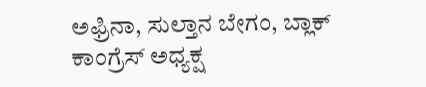ಅಫ್ರಿನಾ, ಸುಲ್ತಾನ ಬೇಗಂ, ಬ್ಲಾಕ್ ಕಾಂಗ್ರೆಸ್ ಅಧ್ಯಕ್ಷ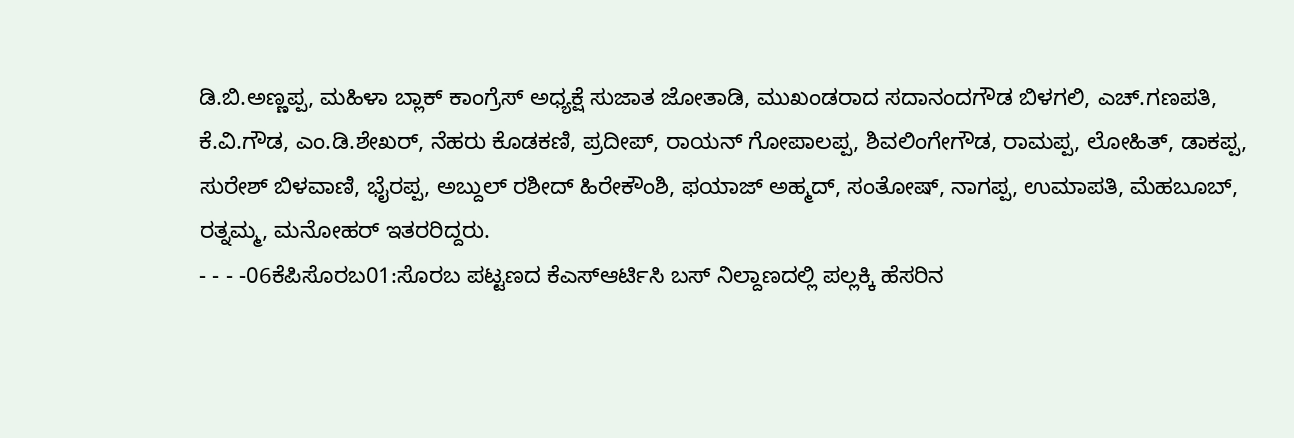ಡಿ.ಬಿ.ಅಣ್ಣಪ್ಪ, ಮಹಿಳಾ ಬ್ಲಾಕ್ ಕಾಂಗ್ರೆಸ್ ಅಧ್ಯಕ್ಷೆ ಸುಜಾತ ಜೋತಾಡಿ, ಮುಖಂಡರಾದ ಸದಾನಂದಗೌಡ ಬಿಳಗಲಿ, ಎಚ್.ಗಣಪತಿ, ಕೆ.ವಿ.ಗೌಡ, ಎಂ.ಡಿ.ಶೇಖರ್, ನೆಹರು ಕೊಡಕಣಿ, ಪ್ರದೀಪ್, ರಾಯನ್ ಗೋಪಾಲಪ್ಪ, ಶಿವಲಿಂಗೇಗೌಡ, ರಾಮಪ್ಪ, ಲೋಹಿತ್, ಡಾಕಪ್ಪ, ಸುರೇಶ್ ಬಿಳವಾಣಿ, ಭೈರಪ್ಪ, ಅಬ್ದುಲ್ ರಶೀದ್ ಹಿರೇಕೌಂಶಿ, ಫಯಾಜ್ ಅಹ್ಮದ್, ಸಂತೋಷ್, ನಾಗಪ್ಪ, ಉಮಾಪತಿ, ಮೆಹಬೂಬ್, ರತ್ನಮ್ಮ, ಮನೋಹರ್ ಇತರರಿದ್ದರು.
- - - -06ಕೆಪಿಸೊರಬ01:ಸೊರಬ ಪಟ್ಟಣದ ಕೆಎಸ್ಆರ್ಟಿಸಿ ಬಸ್ ನಿಲ್ದಾಣದಲ್ಲಿ ಪಲ್ಲಕ್ಕಿ ಹೆಸರಿನ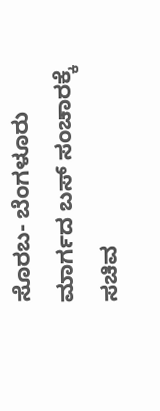ಸೊರಬ- ಬೆಂಗಳೂರು ಮಾರ್ಗದ ಬಸ್ ಸಂಚಾರಕ್ಕೆ ಸಚಿವ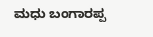ಮಧು ಬಂಗಾರಪ್ಪ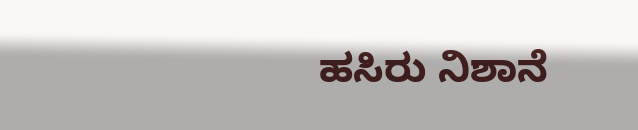ಹಸಿರು ನಿಶಾನೆ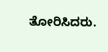ತೋರಿಸಿದರು.